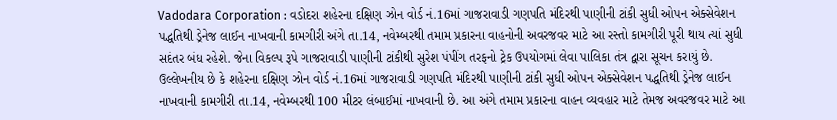Vadodara Corporation : વડોદરા શહેરના દક્ષિણ ઝોન વોર્ડ નં.16માં ગાજરાવાડી ગણપતિ મંદિરથી પાણીની ટાંકી સુધી ઓપન એક્સેવેશન પદ્ધતિથી ડ્રેનેજ લાઈન નાખવાની કામગીરી અંગે તા.14, નવેમ્બરથી તમામ પ્રકારના વાહનોની અવરજવર માટે આ રસ્તો કામગીરી પૂરી થાય ત્યાં સુધી સદંતર બંધ રહેશે. જેના વિકલ્પ રૂપે ગાજરાવાડી પાણીની ટાંકીથી સુરેશ પંપીંગ તરફનો ટ્રેક ઉપયોગમાં લેવા પાલિકા તંત્ર દ્વારા સૂચન કરાયું છે.
ઉલ્લેખનીય છે કે શહેરના દક્ષિણ ઝોન વોર્ડ નં.16માં ગાજરાવાડી ગણપતિ મંદિરથી પાણીની ટાંકી સુધી ઓપન એક્સેવેશન પદ્ધતિથી ડ્રેનેજ લાઈન નાખવાની કામગીરી તા.14, નવેમ્બરથી 100 મીટર લંબાઈમાં નાખવાની છે. આ અંગે તમામ પ્રકારના વાહન વ્યવહાર માટે તેમજ અવરજવર માટે આ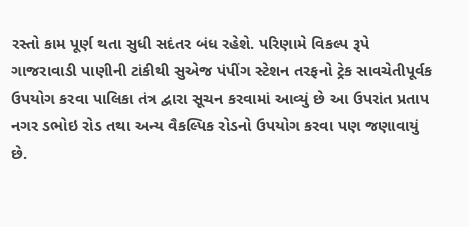રસ્તો કામ પૂર્ણ થતા સુધી સદંતર બંધ રહેશે. પરિણામે વિકલ્પ રૂપે ગાજરાવાડી પાણીની ટાંકીથી સુએજ પંપીંગ સ્ટેશન તરફનો ટ્રેક સાવચેતીપૂર્વક ઉપયોગ કરવા પાલિકા તંત્ર દ્વારા સૂચન કરવામાં આવ્યું છે આ ઉપરાંત પ્રતાપ નગર ડભોઇ રોડ તથા અન્ય વૈકલ્પિક રોડનો ઉપયોગ કરવા પણ જણાવાયું છે.